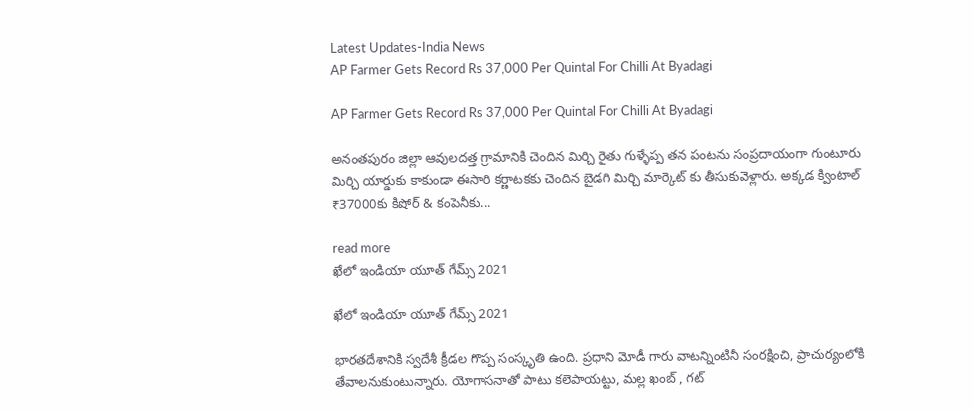Latest Updates-India News
AP Farmer Gets Record Rs 37,000 Per Quintal For Chilli At Byadagi

AP Farmer Gets Record Rs 37,000 Per Quintal For Chilli At Byadagi

అనంతపురం జిల్లా ఆవులదత్త గ్రామానికి చెందిన మిర్చి రైతు గుళ్ళేప్ప తన పంటను సంప్రదాయంగా గుంటూరు మిర్చి యార్డుకు కాకుండా ఈసారి కర్ణాటకకు చెందిన బైడగి మిర్చి మార్కెట్ కు తీసుకువెళ్లారు. అక్కడ క్వింటాల్ ₹37000కు కిషోర్ & కంపెనీకు...

read more
ఖేలో ఇండియా యూత్ గేమ్స్ 2021

ఖేలో ఇండియా యూత్ గేమ్స్ 2021

భారతదేశానికి స్వదేశీ క్రీడల గొప్ప సంస్కృతి ఉంది. ప్రధాని మోడీ గారు వాటన్నింటినీ సంరక్షించి, ప్రాచుర్యంలోకి తేవాలనుకుంటున్నారు. యోగాసనాతో పాటు కలెపాయట్టు, మల్ల ఖంబ్ , గట్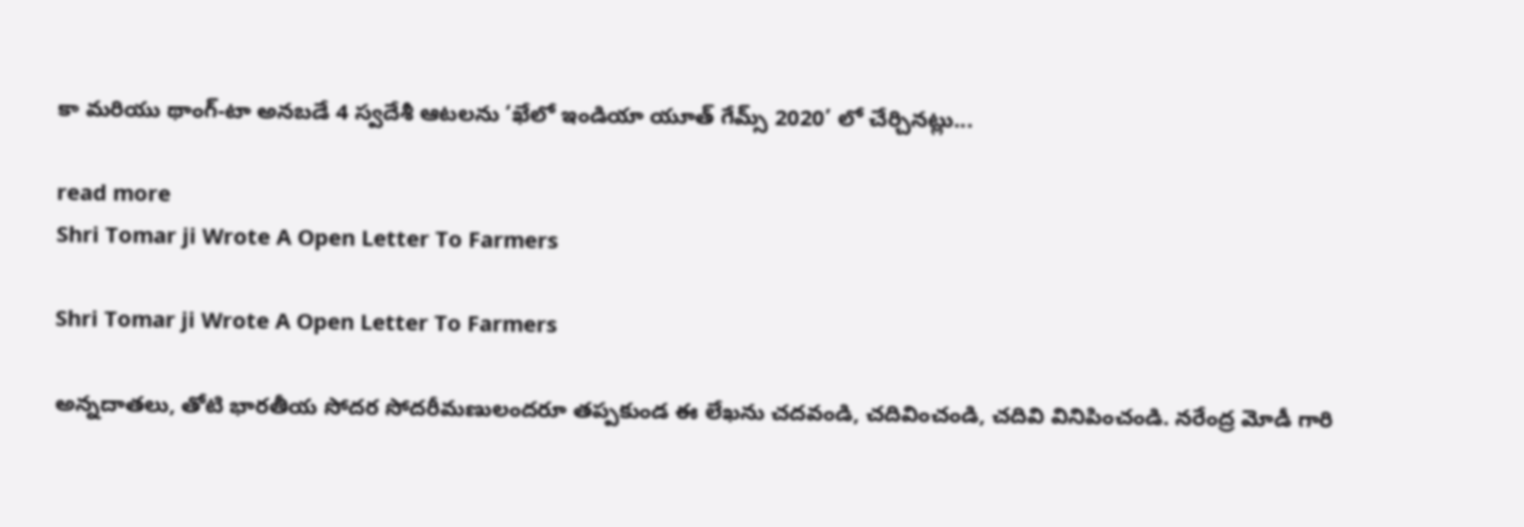కా మరియు థాంగ్-టా అనబడే 4 స్వదేశీ ఆటలను ‘ఖేలో ఇండియా యూత్ గేమ్స్ 2020’ లో చేర్చినట్లు...

read more
Shri Tomar ji Wrote A Open Letter To Farmers

Shri Tomar ji Wrote A Open Letter To Farmers

అన్నదాతలు, తోటి భారతీయ సోదర సోదరీమణులందరూ తప్పకుండ ఈ లేఖను చదవండి, చదివించండి, చదివి వినిపించండి. నరేంద్ర మోడీ గారి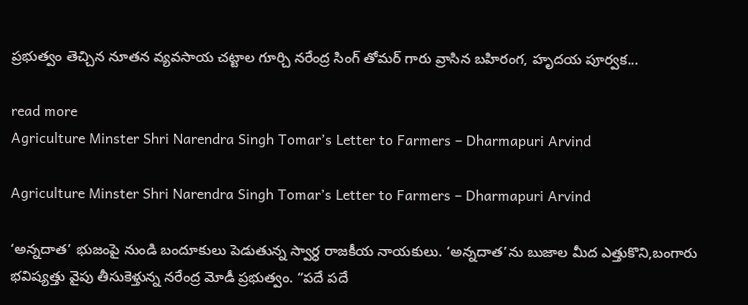ప్రభుత్వం తెచ్చిన నూతన వ్యవసాయ చట్టాల గూర్చి నరేంద్ర సింగ్ తోమర్ గారు వ్రాసిన బహిరంగ, హృదయ పూర్వక...

read more
Agriculture Minster Shri Narendra Singh Tomar’s Letter to Farmers – Dharmapuri Arvind

Agriculture Minster Shri Narendra Singh Tomar’s Letter to Farmers – Dharmapuri Arvind

‘అన్నదాత’ భుజంపై నుండి బందూకులు పెడుతున్న స్వార్ధ రాజకీయ నాయకులు. ‘అన్నదాత’ను బుజాల మీద ఎత్తుకొని,బంగారు భవిష్యత్తు వైపు తీసుకెళ్తున్న నరేంద్ర మోడీ ప్రభుత్వం. “పదే పదే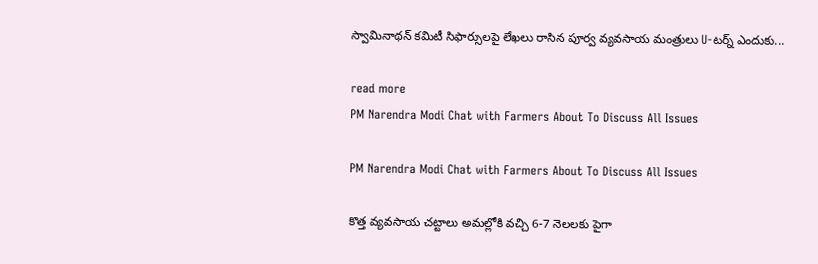స్వామినాథన్ కమిటీ సిఫార్సులపై లేఖలు రాసిన పూర్వ వ్యవసాయ మంత్రులు U-టర్న్ ఎందుకు...

read more
PM Narendra Modi Chat with Farmers About To Discuss All Issues

PM Narendra Modi Chat with Farmers About To Discuss All Issues

కొత్త వ్యవసాయ చట్టాలు అమల్లోకి వచ్చి 6-7 నెలలకు పైగా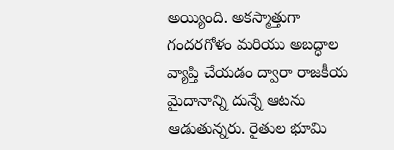అయ్యింది. అకస్మాత్తుగా గందరగోళం మరియు అబద్ధాల వ్యాప్తి చేయడం ద్వారా రాజకీయ మైదానాన్ని దున్నే ఆటను ఆడుతున్నరు. రైతుల భూమి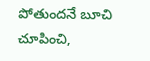పోతుందనే బూచి చూపించి,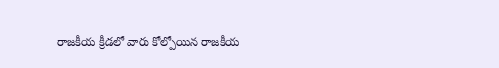రాజకీయ క్రీడలో వారు కోల్పోయిన రాజకీయ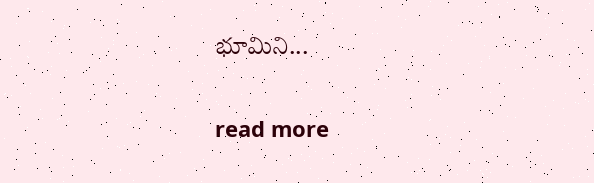భూమిని...

read more